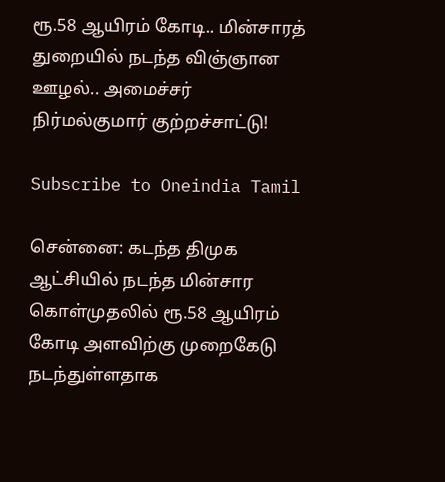ரூ.58 ஆயிரம் கோடி.. மின்சாரத் துறையில் நடந்த விஞ்ஞான ஊழல்.. அமைச்சர் நிர்மல்குமார் குற்றச்சாட்டு!

Subscribe to Oneindia Tamil

சென்னை: கடந்த திமுக ஆட்சியில் நடந்த மின்சார கொள்முதலில் ரூ.58 ஆயிரம் கோடி அளவிற்கு முறைகேடு நடந்துள்ளதாக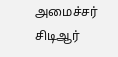அமைச்சர் சிடிஆர்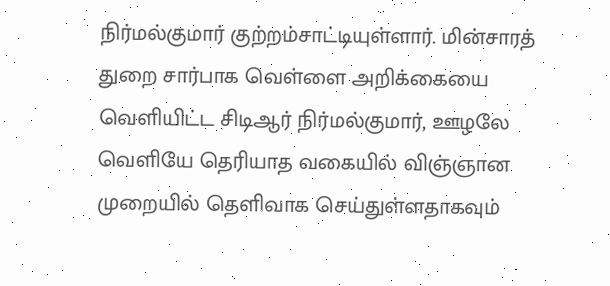நிர்மல்குமார் குற்றம்சாட்டியுள்ளார். மின்சாரத் துறை சார்பாக வெள்ளை அறிக்கையை வெளியிட்ட சிடிஆர் நிர்மல்குமார், ஊழலே வெளியே தெரியாத வகையில் விஞ்ஞான முறையில் தெளிவாக செய்துள்ளதாகவும்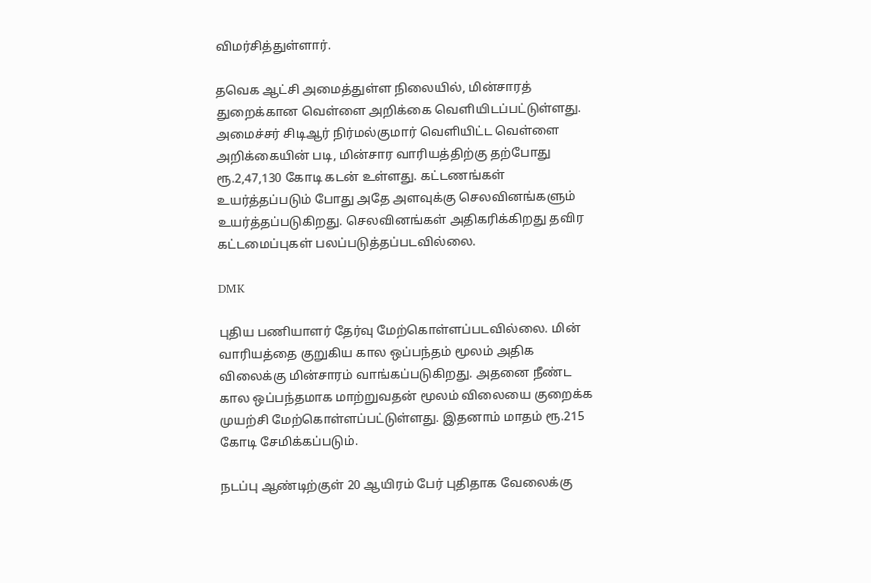விமர்சித்துள்ளார்.

தவெக ஆட்சி அமைத்துள்ள நிலையில், மின்சாரத் துறைக்கான வெள்ளை அறிக்கை வெளியிடப்பட்டுள்ளது. அமைச்சர் சிடிஆர் நிர்மல்குமார் வெளியிட்ட வெள்ளை அறிக்கையின் படி, மின்சார வாரியத்திற்கு தற்போது ரூ.2,47,130 கோடி கடன் உள்ளது. கட்டணங்கள் உயர்த்தப்படும் போது அதே அளவுக்கு செலவினங்களும் உயர்த்தப்படுகிறது. செலவினங்கள் அதிகரிக்கிறது தவிர கட்டமைப்புகள் பலப்படுத்தப்படவில்லை.

DMK

புதிய பணியாளர் தேர்வு மேற்கொள்ளப்படவில்லை. மின் வாரியத்தை குறுகிய கால ஒப்பந்தம் மூலம் அதிக விலைக்கு மின்சாரம் வாங்கப்படுகிறது. அதனை நீண்ட கால ஒப்பந்தமாக மாற்றுவதன் மூலம் விலையை குறைக்க முயற்சி மேற்கொள்ளப்பட்டுள்ளது. இதனாம் மாதம் ரூ.215 கோடி சேமிக்கப்படும்.

நடப்பு ஆண்டிற்குள் 20 ஆயிரம் பேர் புதிதாக வேலைக்கு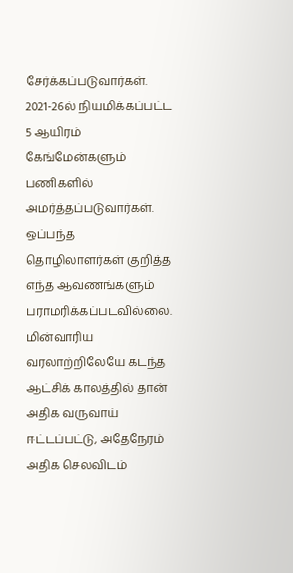சேர்க்கப்படுவார்கள். 2021-26ல் நியமிக்கப்பட்ட 5 ஆயிரம் கேங்மேன்களும் பணிகளில் அமர்த்தப்படுவார்கள். ஒப்பந்த தொழிலாளர்கள் குறித்த எந்த ஆவணங்களும் பராமரிக்கப்படவில்லை. மின்வாரிய வரலாற்றிலேயே கடந்த ஆட்சிக் காலத்தில் தான் அதிக வருவாய் ஈட்டப்பட்டு, அதேநேரம் அதிக செலவிடம்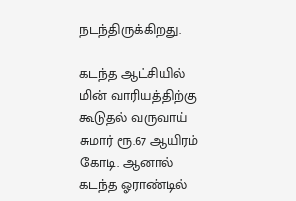நடந்திருக்கிறது.

கடந்த ஆட்சியில் மின் வாரியத்திற்கு கூடுதல் வருவாய் சுமார் ரூ.67 ஆயிரம் கோடி. ஆனால் கடந்த ஓராண்டில்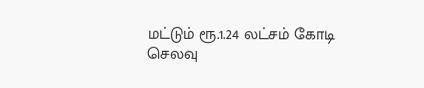மட்டும் ரூ.1.24 லட்சம் கோடி செலவு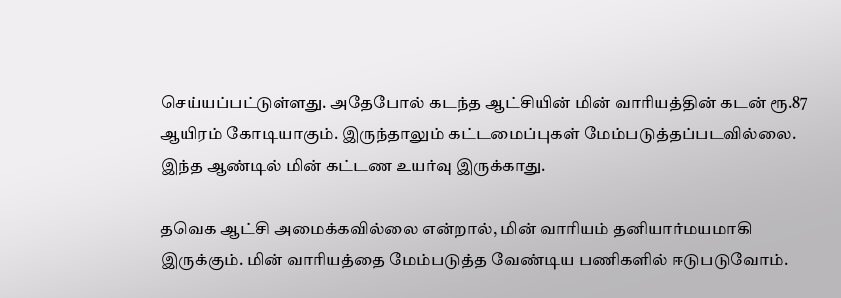செய்யப்பட்டுள்ளது. அதேபோல் கடந்த ஆட்சியின் மின் வாரியத்தின் கடன் ரூ.87 ஆயிரம் கோடியாகும். இருந்தாலும் கட்டமைப்புகள் மேம்படுத்தப்படவில்லை. இந்த ஆண்டில் மின் கட்டண உயர்வு இருக்காது.

தவெக ஆட்சி அமைக்கவில்லை என்றால், மின் வாரியம் தனியார்மயமாகி இருக்கும். மின் வாரியத்தை மேம்படுத்த வேண்டிய பணிகளில் ஈடுபடுவோம்.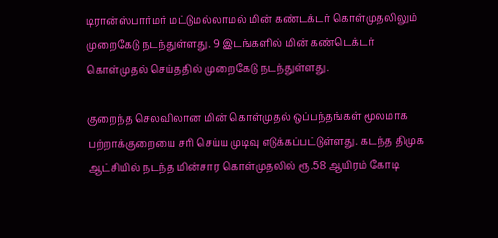டிரான்ஸ்பார்மர் மட்டுமல்லாமல் மின் கண்டக்டர் கொள்முதலிலும் முறைகேடு நடந்துள்ளது. 9 இடங்களில் மின் கண்டெக்டர் கொள்முதல் செய்ததில் முறைகேடு நடந்துள்ளது.

குறைந்த செலவிலான மின் கொள்முதல் ஒப்பந்தங்கள் மூலமாக பற்றாக்குறையை சரி செய்ய முடிவு எடுக்கப்பட்டுள்ளது. கடந்த திமுக ஆட்சியில் நடந்த மின்சார கொள்முதலில் ரூ.58 ஆயிரம் கோடி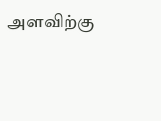அளவிற்கு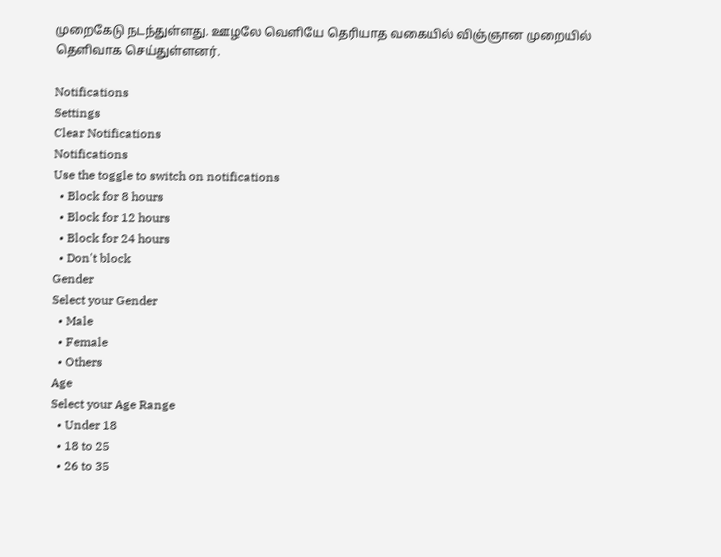முறைகேடு நடந்துள்ளது. ஊழலே வெளியே தெரியாத வகையில் விஞ்ஞான முறையில் தெளிவாக செய்துள்ளனர்.

Notifications
Settings
Clear Notifications
Notifications
Use the toggle to switch on notifications
  • Block for 8 hours
  • Block for 12 hours
  • Block for 24 hours
  • Don't block
Gender
Select your Gender
  • Male
  • Female
  • Others
Age
Select your Age Range
  • Under 18
  • 18 to 25
  • 26 to 35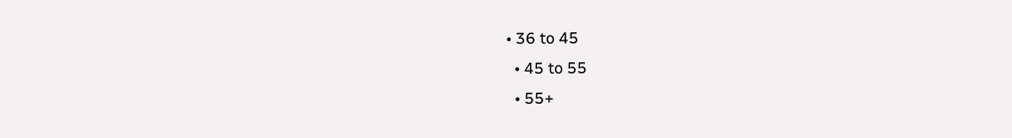• 36 to 45
  • 45 to 55
  • 55+